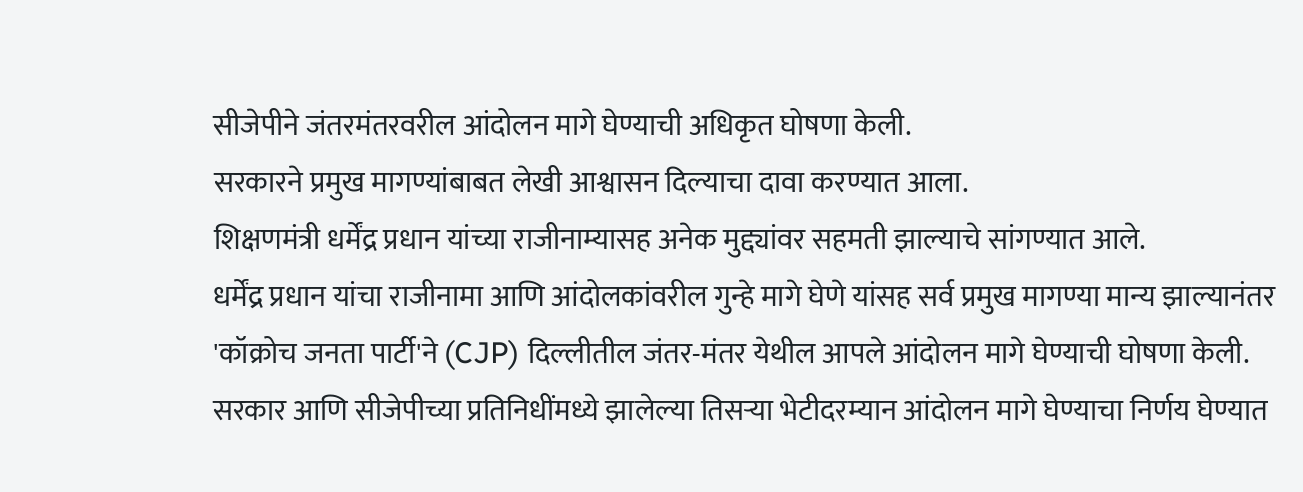सीजेपीने जंतरमंतरवरील आंदोलन मागे घेण्याची अधिकृत घोषणा केली.
सरकारने प्रमुख मागण्यांबाबत लेखी आश्वासन दिल्याचा दावा करण्यात आला.
शिक्षणमंत्री धर्मेंद्र प्रधान यांच्या राजीनाम्यासह अनेक मुद्द्यांवर सहमती झाल्याचे सांगण्यात आले.
धर्मेंद्र प्रधान यांचा राजीनामा आणि आंदोलकांवरील गुन्हे मागे घेणे यांसह सर्व प्रमुख मागण्या मान्य झाल्यानंतर 'कॉक्रोच जनता पार्टी'ने (CJP) दिल्लीतील जंतर-मंतर येथील आपले आंदोलन मागे घेण्याची घोषणा केली. सरकार आणि सीजेपीच्या प्रतिनिधींमध्ये झालेल्या तिसऱ्या भेटीदरम्यान आंदोलन मागे घेण्याचा निर्णय घेण्यात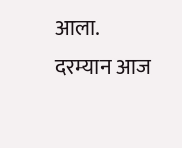आला.
दरम्यान आज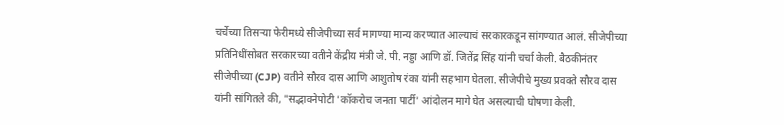चर्चेच्या तिसऱ्या फेरीमध्ये सीजेपीच्या सर्व मागण्या मान्य करण्यात आल्याचं सरकारकडून सांगण्यात आलं. सीजेपीच्या प्रतिनिधींसोबत सरकारच्या वतीने केंद्रीय मंत्री जे. पी. नड्डा आणि डॉ. जितेंद्र सिंह यांनी चर्चा केली. बैठकीनंतर सीजेपीच्या (CJP) वतीने सौरव दास आणि आशुतोष रंका यांनी सहभाग घेतला. सीजेपीचे मुख्य प्रवक्ते सौरव दास यांनी सांगितले की, "सद्भावनेपोटी 'कॉकरोच जनता पार्टी' आंदोलन मागे घेत असल्याची घोषणा केली.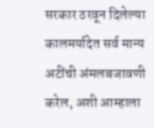सरकार ठरवून दिलेल्या कालमर्यादेत सर्व मान्य अटींची अंमलबजावणी करेल, अशी आम्हाला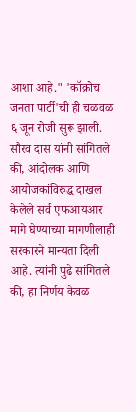आशा आहे." 'कॉक्रोच जनता पार्टी'ची ही चळवळ ६ जून रोजी सुरू झाली. सौरव दास यांनी सांगितले की, आंदोलक आणि आयोजकांविरुद्ध दाखल केलेले सर्व एफआयआर मागे घेण्याच्या मागणीलाही सरकारने मान्यता दिली आहे. त्यांनी पुढे सांगितले की, हा निर्णय केवळ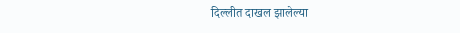दिल्लीत दाखल झालेल्या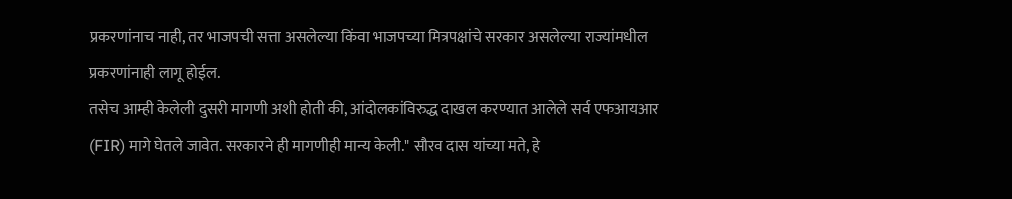प्रकरणांनाच नाही, तर भाजपची सत्ता असलेल्या किंवा भाजपच्या मित्रपक्षांचे सरकार असलेल्या राज्यांमधील प्रकरणांनाही लागू होईल.
तसेच आम्ही केलेली दुसरी मागणी अशी होती की, आंदोलकांविरुद्ध दाखल करण्यात आलेले सर्व एफआयआर (FIR) मागे घेतले जावेत. सरकारने ही मागणीही मान्य केली." सौरव दास यांच्या मते, हे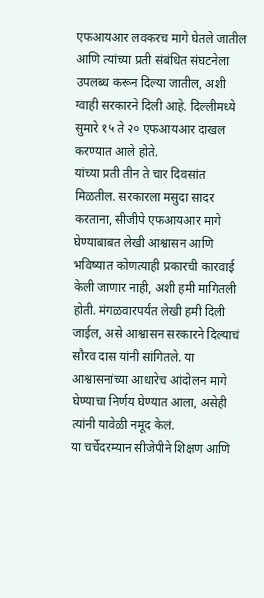एफआयआर लवकरच मागे घेतले जातील आणि त्यांच्या प्रती संबंधित संघटनेला उपलब्ध करून दिल्या जातील, अशी ग्वाही सरकारने दिली आहे. दिल्लीमध्ये सुमारे १५ ते २० एफआयआर दाखल करण्यात आले होते.
यांच्या प्रती तीन ते चार दिवसांत मिळतील. सरकारला मसुदा सादर करताना, सीजीपे एफआयआर मागे घेण्याबाबत लेखी आश्वासन आणि भविष्यात कोणत्याही प्रकारची कारवाई केली जाणार नाही, अशी हमी मागितली होती. मंगळवारपर्यंत लेखी हमी दिली जाईल, असे आश्वासन सरकारने दिल्याचं सौरव दास यांनी सांगितले. या आश्वासनांच्या आधारेच आंदोलन मागे घेण्याचा निर्णय घेण्यात आला, असेही त्यांनी यावेळी नमूद केलं.
या चर्चेदरम्यान सीजेपीने शिक्षण आणि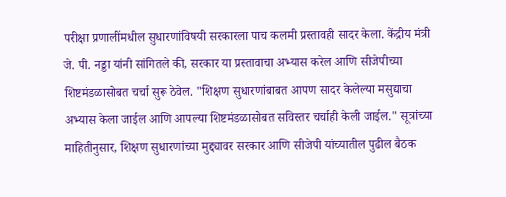परीक्षा प्रणालींमधील सुधारणांविषयी सरकारला पाच कलमी प्रस्तावही सादर केला. केंद्रीय मंत्री जे. पी. नड्डा यांनी सांगितले की, सरकार या प्रस्तावाचा अभ्यास करेल आणि सीजेपीच्या शिष्टमंडळासोबत चर्चा सुरू ठेवेल. "शिक्षण सुधारणांबाबत आपण सादर केलेल्या मसुद्याचा अभ्यास केला जाईल आणि आपल्या शिष्टमंडळासोबत सविस्तर चर्चाही केली जाईल." सूत्रांच्या माहितीनुसार, शिक्षण सुधारणांच्या मुद्द्यावर सरकार आणि सीजेपी यांच्यातील पुढील बैठक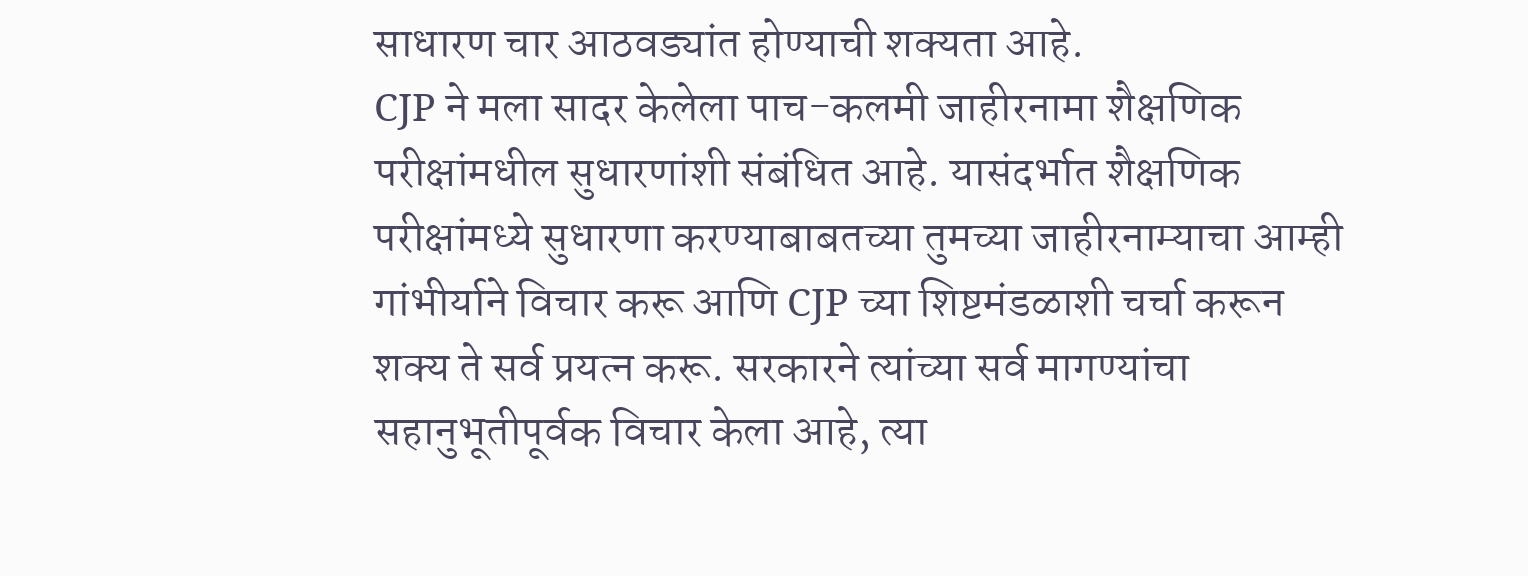साधारण चार आठवड्यांत होण्याची शक्यता आहे.
CJP ने मला सादर केलेला पाच-कलमी जाहीरनामा शैक्षणिक परीक्षांमधील सुधारणांशी संबंधित आहे. यासंदर्भात शैक्षणिक परीक्षांमध्ये सुधारणा करण्याबाबतच्या तुमच्या जाहीरनाम्याचा आम्ही गांभीर्याने विचार करू आणि CJP च्या शिष्टमंडळाशी चर्चा करून शक्य ते सर्व प्रयत्न करू. सरकारने त्यांच्या सर्व मागण्यांचा सहानुभूतीपूर्वक विचार केला आहे, त्या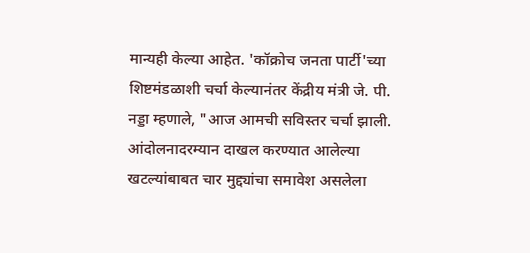मान्यही केल्या आहेत. 'कॉक्रोच जनता पार्टी'च्या शिष्टमंडळाशी चर्चा केल्यानंतर केंद्रीय मंत्री जे. पी. नड्डा म्हणाले, "आज आमची सविस्तर चर्चा झाली. आंदोलनादरम्यान दाखल करण्यात आलेल्या खटल्यांबाबत चार मुद्द्यांचा समावेश असलेला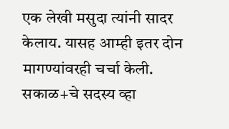एक लेखी मसुदा त्यांनी सादर केलाय. यासह आम्ही इतर दोन मागण्यांवरही चर्चा केली.
सकाळ+चे सदस्य व्हा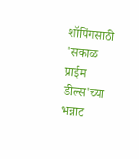शॉपिंगसाठी 'सकाळ प्राईम डील्स'च्या भन्नाट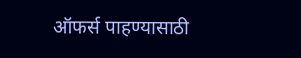ऑफर्स पाहण्यासाठी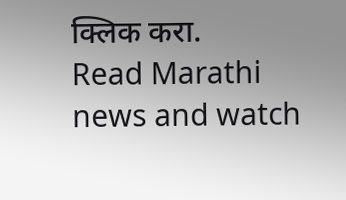क्लिक करा.
Read Marathi news and watch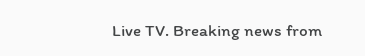Live TV. Breaking news from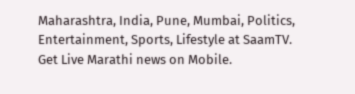Maharashtra, India, Pune, Mumbai, Politics, Entertainment, Sports, Lifestyle at SaamTV. Get Live Marathi news on Mobile.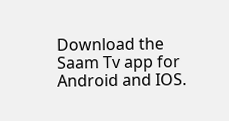Download the Saam Tv app for Android and IOS.